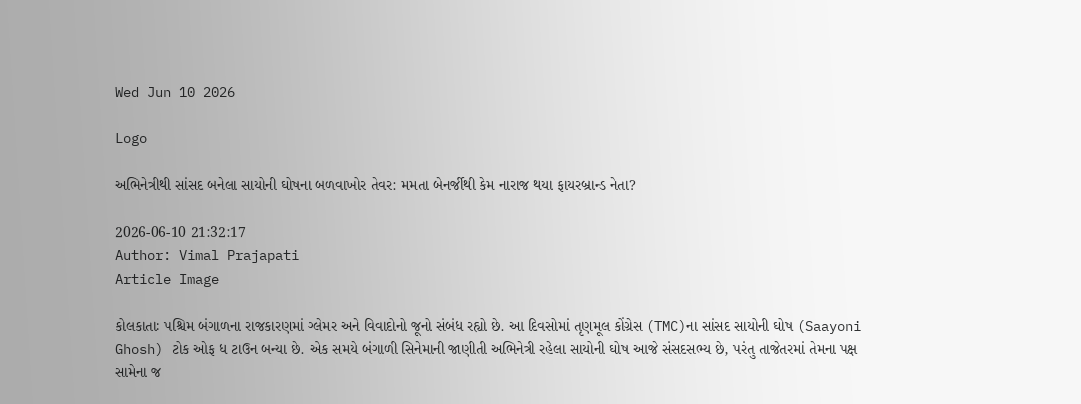Wed Jun 10 2026

Logo

અભિનેત્રીથી સાંસદ બનેલા સાયોની ઘોષના બળવાખોર તેવર: મમતા બેનર્જીથી કેમ નારાજ થયા ફાયરબ્રાન્ડ નેતા?

2026-06-10 21:32:17
Author: Vimal Prajapati
Article Image

કોલકાતાઃ પશ્ચિમ બંગાળના રાજકારણમાં ગ્લેમર અને વિવાદોનો જૂનો સંબંધ રહ્યો છે. આ દિવસોમાં તૃણમૂલ કોંગ્રેસ (TMC)ના સાંસદ સાયોની ઘોષ (Saayoni Ghosh) ટોક ઓફ ધ ટાઉન બન્યા છે. એક સમયે બંગાળી સિનેમાની જાણીતી અભિનેત્રી રહેલા સાયોની ઘોષ આજે સંસદસભ્ય છે, પરંતુ તાજેતરમાં તેમના પક્ષ સામેના જ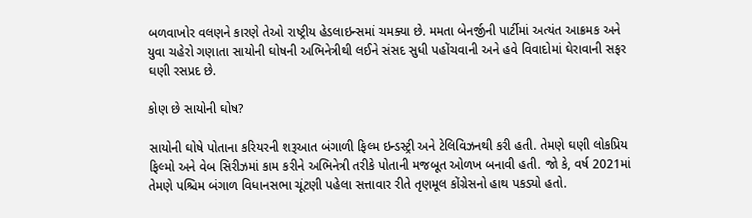બળવાખોર વલણને કારણે તેઓ રાષ્ટ્રીય હેડલાઇન્સમાં ચમક્યા છે. મમતા બેનર્જીની પાર્ટીમાં અત્યંત આક્રમક અને યુવા ચહેરો ગણાતા સાયોની ઘોષની અભિનેત્રીથી લઈને સંસદ સુધી પહોંચવાની અને હવે વિવાદોમાં ઘેરાવાની સફર ઘણી રસપ્રદ છે.

કોણ છે સાયોની ઘોષ?

સાયોની ઘોષે પોતાના કરિયરની શરૂઆત બંગાળી ફિલ્મ ઇન્ડસ્ટ્રી અને ટેલિવિઝનથી કરી હતી. તેમણે ઘણી લોકપ્રિય ફિલ્મો અને વેબ સિરીઝમાં કામ કરીને અભિનેત્રી તરીકે પોતાની મજબૂત ઓળખ બનાવી હતી. જો કે, વર્ષ 2021માં તેમણે પશ્ચિમ બંગાળ વિધાનસભા ચૂંટણી પહેલા સત્તાવાર રીતે તૃણમૂલ કોંગ્રેસનો હાથ પકડ્યો હતો.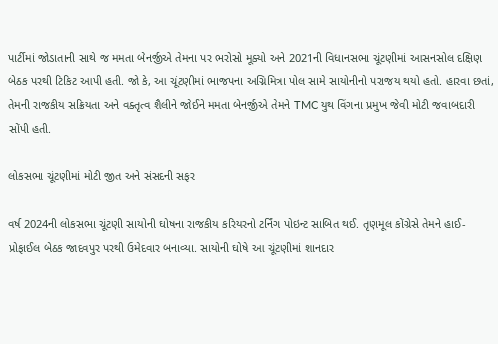પાર્ટીમાં જોડાતાની સાથે જ મમતા બેનર્જીએ તેમના પર ભરોસો મૂક્યો અને 2021ની વિધાનસભા ચૂંટણીમાં આસનસોલ દક્ષિણ બેઠક પરથી ટિકિટ આપી હતી. જો કે, આ ચૂંટણીમાં ભાજપના અગ્નિમિત્રા પોલ સામે સાયોનીનો પરાજય થયો હતો. હારવા છતાં, તેમની રાજકીય સક્રિયતા અને વક્તૃત્વ શૈલીને જોઈને મમતા બેનર્જીએ તેમને TMC યુથ વિંગના પ્રમુખ જેવી મોટી જવાબદારી સોંપી હતી.

લોકસભા ચૂંટણીમાં મોટી જીત અને સંસદની સફર

વર્ષ 2024ની લોકસભા ચૂંટણી સાયોની ઘોષના રાજકીય કરિયરનો ટર્નિંગ પોઇન્ટ સાબિત થઈ. તૃણમૂલ કોંગ્રેસે તેમને હાઈ-પ્રોફાઈલ બેઠક જાદવપુર પરથી ઉમેદવાર બનાવ્યા. સાયોની ઘોષે આ ચૂંટણીમાં શાનદાર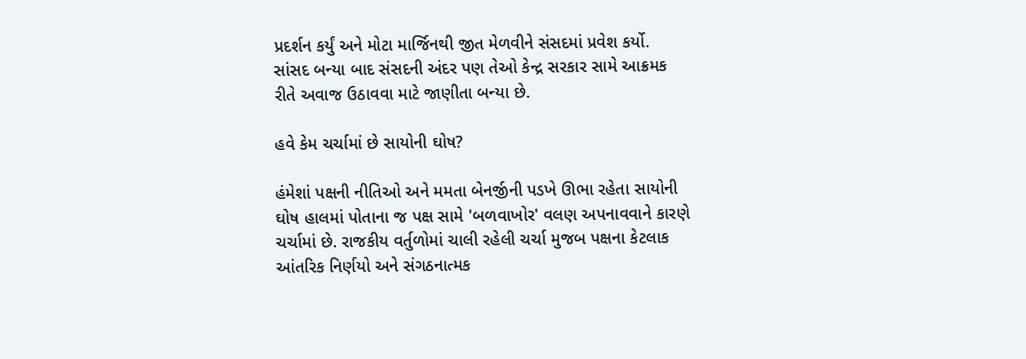પ્રદર્શન કર્યું અને મોટા માર્જિનથી જીત મેળવીને સંસદમાં પ્રવેશ કર્યો. સાંસદ બન્યા બાદ સંસદની અંદર પણ તેઓ કેન્દ્ર સરકાર સામે આક્રમક રીતે અવાજ ઉઠાવવા માટે જાણીતા બન્યા છે.

હવે કેમ ચર્ચામાં છે સાયોની ઘોષ?

હંમેશાં પક્ષની નીતિઓ અને મમતા બેનર્જીની પડખે ઊભા રહેતા સાયોની ઘોષ હાલમાં પોતાના જ પક્ષ સામે 'બળવાખોર' વલણ અપનાવવાને કારણે ચર્ચામાં છે. રાજકીય વર્તુળોમાં ચાલી રહેલી ચર્ચા મુજબ પક્ષના કેટલાક આંતરિક નિર્ણયો અને સંગઠનાત્મક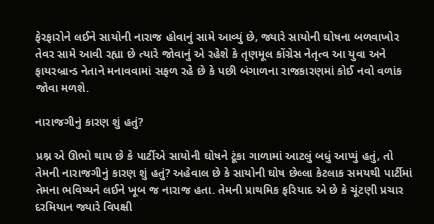ફેરફારોને લઈને સાયોની નારાજ હોવાનું સામે આવ્યું છે, જ્યારે સાયોની ઘોષના બળવાખોર તેવર સામે આવી રહ્યા છે ત્યારે જોવાનું એ રહેશે કે તૃણમૂલ કોંગ્રેસ નેતૃત્વ આ યુવા અને ફાયરબ્રાન્ડ નેતાને મનાવવામાં સફળ રહે છે કે પછી બંગાળના રાજકારણમાં કોઈ નવો વળાંક જોવા મળશે.

નારાજગીનું કારણ શું હતું?

પ્રશ્ન એ ઊભો થાય છે કે પાર્ટીએ સાયોની ઘોષને ટૂંકા ગાળામાં આટલું બધું આપ્યું હતું, તો તેમની નારાજગીનું કારણ શું હતું? અહેવાલ છે કે સાયોની ઘોષ છેલ્લા કેટલાક સમયથી પાર્ટીમાં તેમના ભવિષ્યને લઈને ખૂબ જ નારાજ હતા. તેમની પ્રાથમિક ફરિયાદ એ છે કે ચૂંટણી પ્રચાર દરમિયાન જ્યારે વિપક્ષી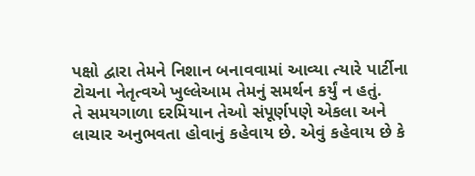પક્ષો દ્વારા તેમને નિશાન બનાવવામાં આવ્યા ત્યારે પાર્ટીના ટોચના નેતૃત્વએ ખુલ્લેઆમ તેમનું સમર્થન કર્યું ન હતું.
તે સમયગાળા દરમિયાન તેઓ સંપૂર્ણપણે એકલા અને લાચાર અનુભવતા હોવાનું કહેવાય છે. એવું કહેવાય છે કે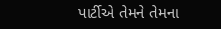પાર્ટીએ તેમને તેમના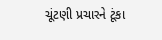ચૂંટણી પ્રચારને ટૂંકા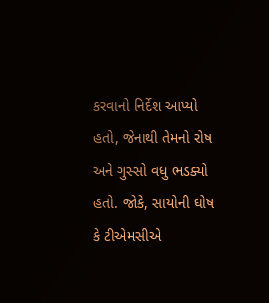કરવાનો નિર્દેશ આપ્યો હતો, જેનાથી તેમનો રોષ અને ગુસ્સો વધુ ભડક્યો હતો. જોકે, સાયોની ઘોષ કે ટીએમસીએ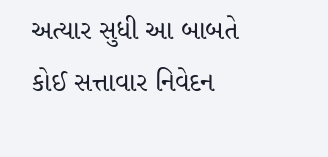અત્યાર સુધી આ બાબતે કોઈ સત્તાવાર નિવેદન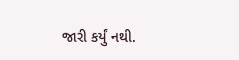જારી કર્યું નથી.